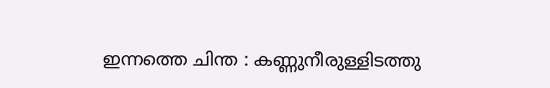ഇന്നത്തെ ചിന്ത : കണ്ണുനീരുള്ളിടത്തു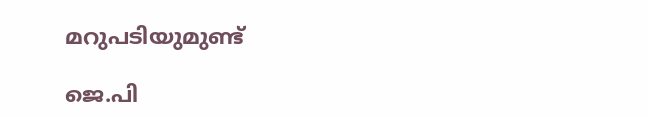മറുപടിയുമുണ്ട്

ജെ.പി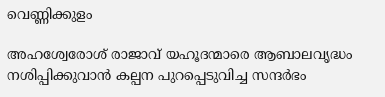വെണ്ണിക്കുളം

അഹശ്വേരോശ് രാജാവ് യഹൂദന്മാരെ ആബാലവൃദ്ധം നശിപ്പിക്കുവാൻ കല്പന പുറപ്പെടുവിച്ച സന്ദർഭം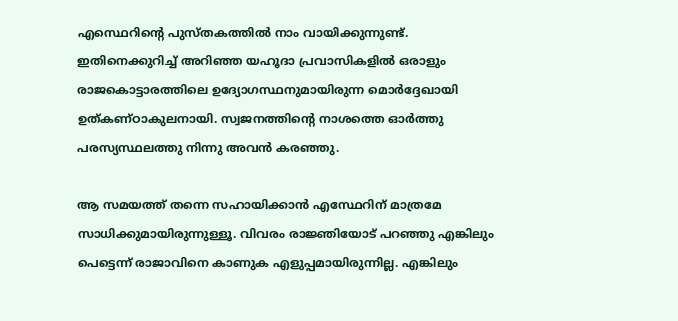എസ്ഥെറിന്റെ പുസ്തകത്തിൽ നാം വായിക്കുന്നുണ്ട്. ഇതിനെക്കുറിച്ച് അറിഞ്ഞ യഹൂദാ പ്രവാസികളിൽ ഒരാളും രാജകൊട്ടാരത്തിലെ ഉദ്യോഗസ്ഥനുമായിരുന്ന മൊർദ്ദേഖായി ഉത്കണ്ഠാകുലനായി. സ്വജനത്തിന്റെ നാശത്തെ ഓർത്തു പരസ്യസ്ഥലത്തു നിന്നു അവൻ കരഞ്ഞു.

ആ സമയത്ത് തന്നെ സഹായിക്കാൻ എസ്ഥേറിന് മാത്രമേ സാധിക്കുമായിരുന്നുള്ളൂ. വിവരം രാജ്ഞിയോട് പറഞ്ഞു എങ്കിലും പെട്ടെന്ന് രാജാവിനെ കാണുക എളുപ്പമായിരുന്നില്ല. എങ്കിലും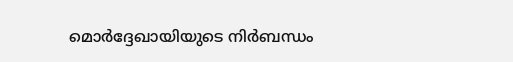മൊർദ്ദേഖായിയുടെ നിർബന്ധം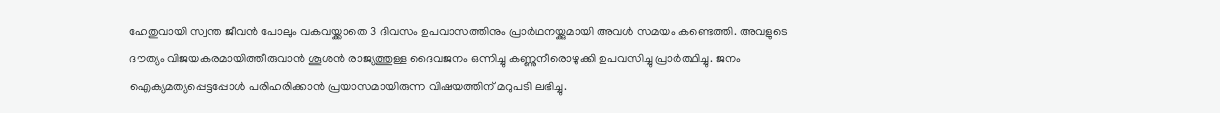ഹേതുവായി സ്വന്ത ജീവൻ പോലും വകവയ്ക്കാതെ 3 ദിവസം ഉപവാസത്തിനും പ്രാർഥനയ്ക്കുമായി അവൾ സമയം കണ്ടെത്തി. അവളുടെ ദൗത്യം വിജയകരമായിത്തീരുവാൻ ശൂശൻ രാജ്യത്തുള്ള ദൈവജനം ഒന്നിച്ചു കണ്ണുനീരൊഴുക്കി ഉപവസിച്ചു പ്രാർത്ഥിച്ചു. ജനം ഐക്യമത്യപ്പെട്ടപ്പോൾ പരിഹരിക്കാൻ പ്രയാസമായിരുന്ന വിഷയത്തിന് മറുപടി ലഭിച്ചു.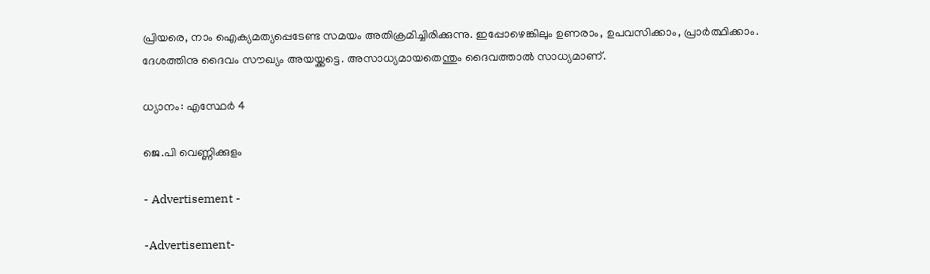പ്രിയരെ, നാം ഐക്യമത്യപ്പെടേണ്ട സമയം അതിക്രമിച്ചിരിക്കുന്നു. ഇപ്പോഴെങ്കിലും ഉണരാം, ഉപവസിക്കാം, പ്രാർത്ഥിക്കാം. ദേശത്തിനു ദൈവം സൗഖ്യം അയയ്ക്കട്ടെ. അസാധ്യമായതെന്തും ദൈവത്താൽ സാധ്യമാണ്.

ധ്യാനം: എസ്ഥേർ 4

ജെ.പി വെണ്ണിക്കുളം

- Advertisement -

-Advertisement-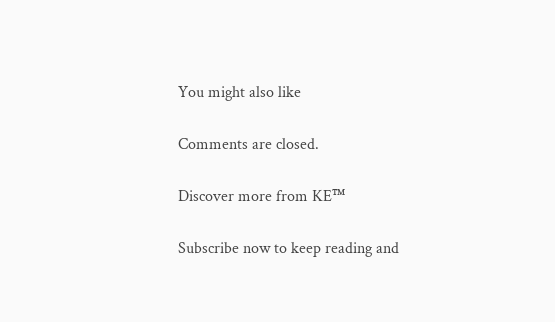You might also like

Comments are closed.

Discover more from KE™

Subscribe now to keep reading and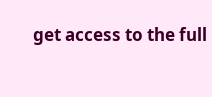get access to the full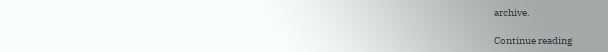archive.

Continue reading